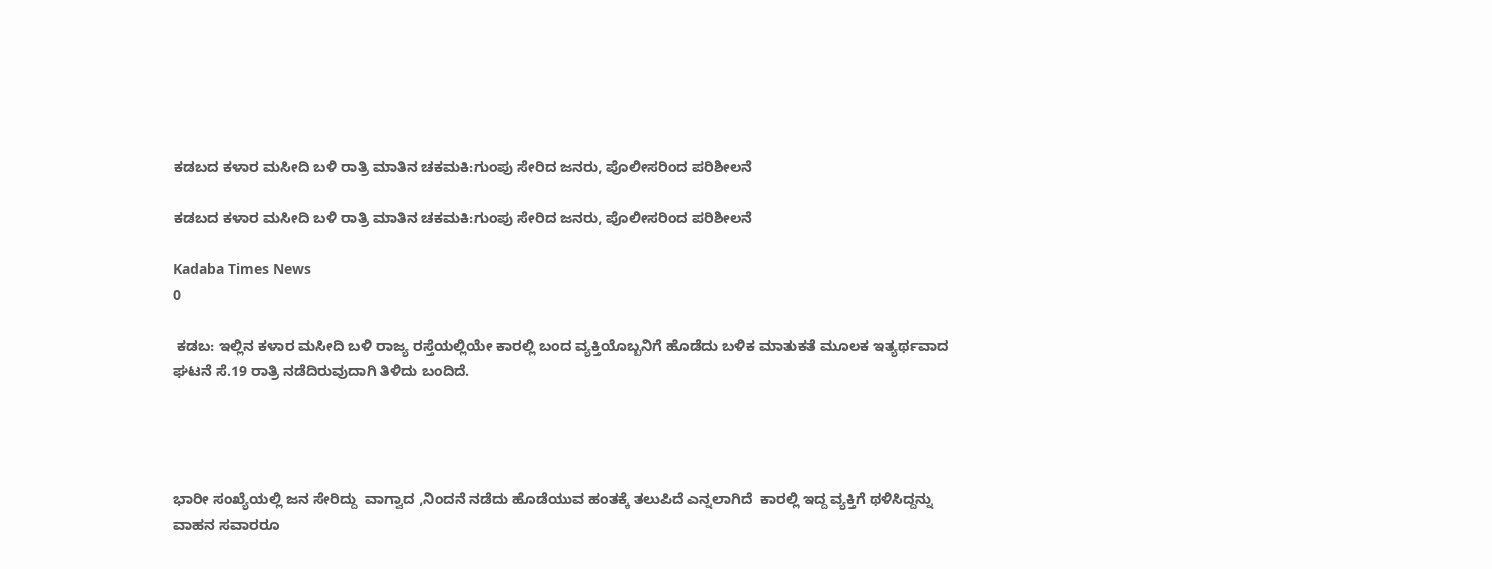ಕಡಬದ ಕಳಾರ ಮಸೀದಿ ಬಳಿ ರಾತ್ರಿ ಮಾತಿನ ಚಕಮಕಿ:ಗುಂಪು ಸೇರಿದ ಜನರು, ಪೊಲೀಸರಿಂದ ಪರಿಶೀಲನೆ

ಕಡಬದ ಕಳಾರ ಮಸೀದಿ ಬಳಿ ರಾತ್ರಿ ಮಾತಿನ ಚಕಮಕಿ:ಗುಂಪು ಸೇರಿದ ಜನರು, ಪೊಲೀಸರಿಂದ ಪರಿಶೀಲನೆ

Kadaba Times News
0

 ಕಡಬ: ಇಲ್ಲಿನ ಕಳಾರ ಮಸೀದಿ ಬಳಿ ರಾಜ್ಯ ರಸ್ತೆಯಲ್ಲಿಯೇ ಕಾರಲ್ಲಿ ಬಂದ ವ್ಯಕ್ತಿಯೊಬ್ಬನಿಗೆ ಹೊಡೆದು ಬಳಿಕ ಮಾತುಕತೆ ಮೂಲಕ ಇತ್ಯರ್ಥವಾದ ಘಟನೆ ಸೆ.19 ರಾತ್ರಿ ನಡೆದಿರುವುದಾಗಿ ತಿಳಿದು ಬಂದಿದೆ.




ಭಾರೀ ಸಂಖ್ಯೆಯಲ್ಲಿ ಜನ ಸೇರಿದ್ದು  ವಾಗ್ವಾದ ,ನಿಂದನೆ ನಡೆದು ಹೊಡೆಯುವ ಹಂತಕ್ಕೆ ತಲುಪಿದೆ ಎನ್ನಲಾಗಿದೆ  ಕಾರಲ್ಲಿ ಇದ್ದ ವ್ಯಕ್ತಿಗೆ ಥಳಿಸಿದ್ದನ್ನು  ವಾಹನ ಸವಾರರೂ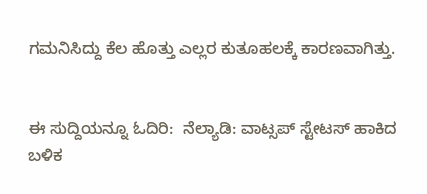ಗಮನಿಸಿದ್ದು ಕೆಲ ಹೊತ್ತು ಎಲ್ಲರ ಕುತೂಹಲಕ್ಕೆ ಕಾರಣವಾಗಿತ್ತು.


ಈ ಸುದ್ದಿಯನ್ನೂ ಓದಿರಿ:  ನೆಲ್ಯಾಡಿ: ವಾಟ್ಸಪ್ ಸ್ಟೇಟಸ್ ಹಾಕಿದ ಬಳಿಕ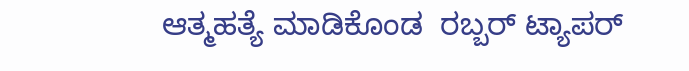ಆತ್ಮಹತ್ಯೆ ಮಾಡಿಕೊಂಡ  ರಬ್ಬರ್ ಟ್ಯಾಪರ್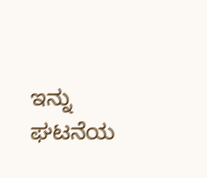ಇನ್ನು ಘಟನೆಯ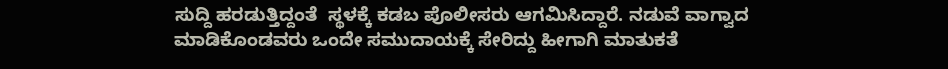ಸುದ್ದಿ ಹರಡುತ್ತಿದ್ದಂತೆ  ಸ್ಥಳಕ್ಕೆ ಕಡಬ ಪೊಲೀಸರು ಆಗಮಿಸಿದ್ದಾರೆ. ನಡುವೆ ವಾಗ್ವಾದ ಮಾಡಿಕೊಂಡವರು ಒಂದೇ ಸಮುದಾಯಕ್ಕೆ ಸೇರಿದ್ದು ಹೀಗಾಗಿ ಮಾತುಕತೆ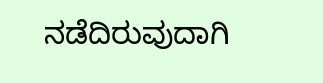ನಡೆದಿರುವುದಾಗಿ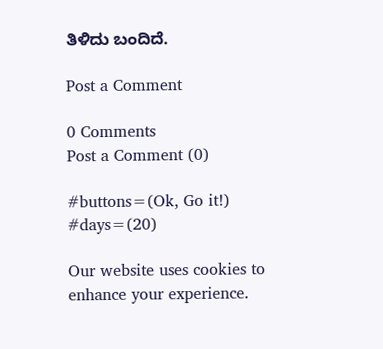ತಿಳಿದು ಬಂದಿದೆ.

Post a Comment

0 Comments
Post a Comment (0)

#buttons=(Ok, Go it!) #days=(20)

Our website uses cookies to enhance your experience.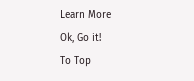Learn More
Ok, Go it!
To Top